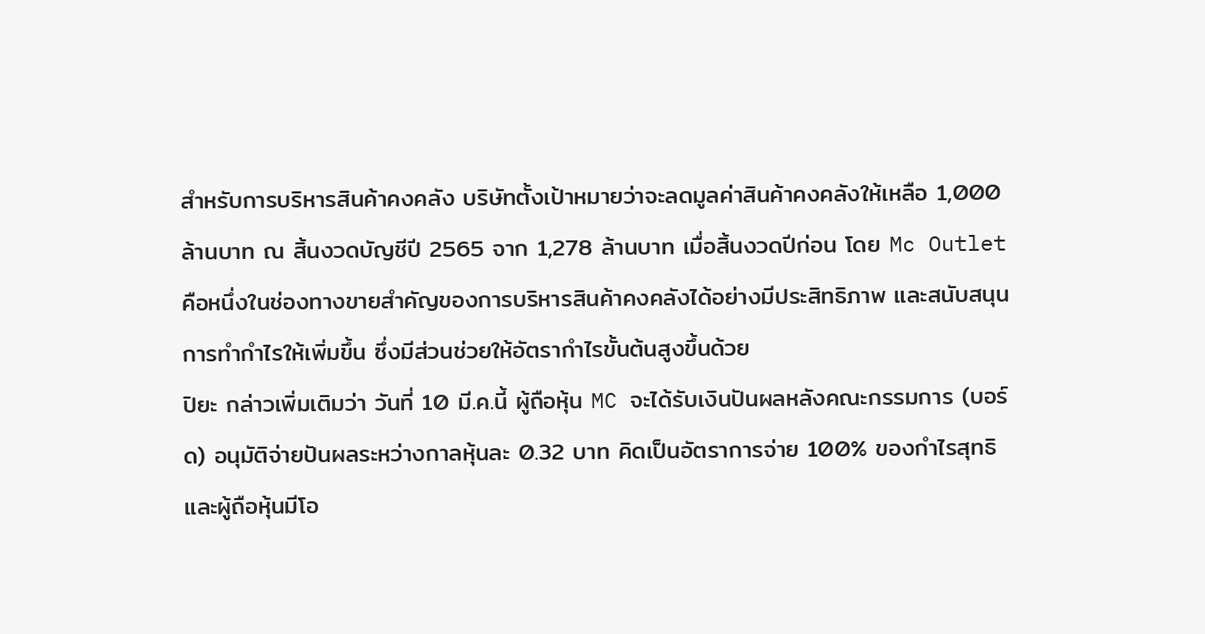สำหรับการบริหารสินค้าคงคลัง บริษัทตั้งเป้าหมายว่าจะลดมูลค่าสินค้าคงคลังให้เหลือ 1,000 ล้านบาท ณ สิ้นงวดบัญชีปี 2565 จาก 1,278 ล้านบาท เมื่อสิ้นงวดปีก่อน โดย Mc Outlet คือหนึ่งในช่องทางขายสำคัญของการบริหารสินค้าคงคลังได้อย่างมีประสิทธิภาพ และสนับสนุนการทำกำไรให้เพิ่มขึ้น ซึ่งมีส่วนช่วยให้อัตรากำไรขั้นต้นสูงขึ้นด้วย
ปิยะ กล่าวเพิ่มเติมว่า วันที่ 10 มี.ค.นี้ ผู้ถือหุ้น MC จะได้รับเงินปันผลหลังคณะกรรมการ (บอร์ด) อนุมัติจ่ายปันผลระหว่างกาลหุ้นละ 0.32 บาท คิดเป็นอัตราการจ่าย 100% ของกำไรสุทธิและผู้ถือหุ้นมีโอ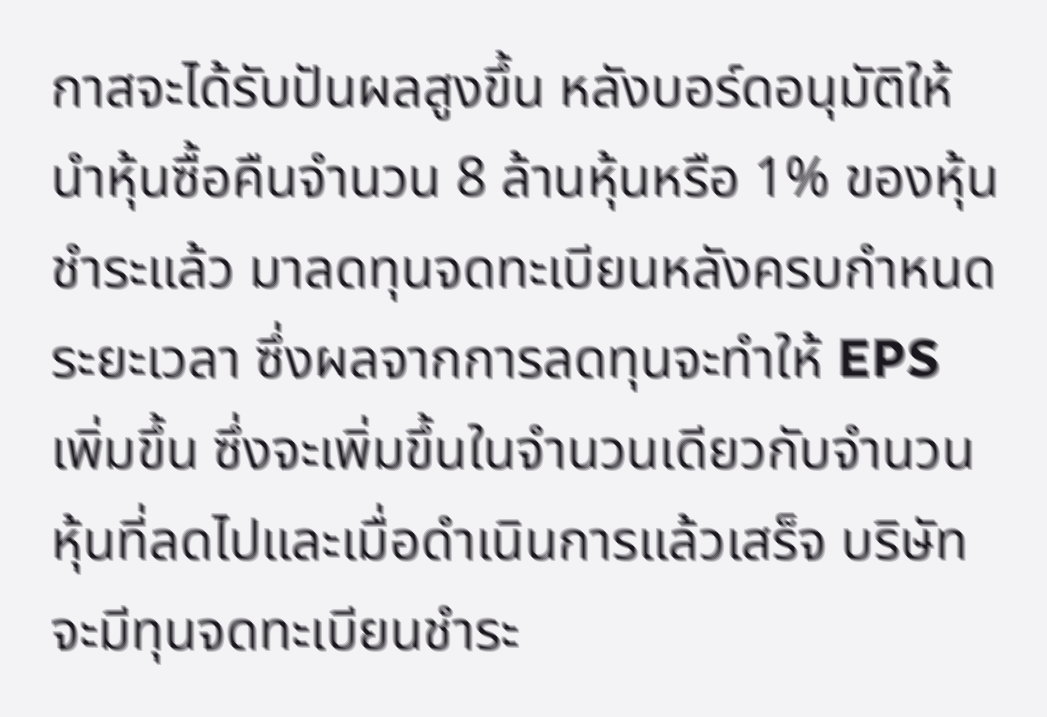กาสจะได้รับปันผลสูงขึ้น หลังบอร์ดอนุมัติให้นำหุ้นซื้อคืนจำนวน 8 ล้านหุ้นหรือ 1% ของหุ้นชำระแล้ว มาลดทุนจดทะเบียนหลังครบกำหนดระยะเวลา ซึ่งผลจากการลดทุนจะทำให้ EPS เพิ่มขึ้น ซึ่งจะเพิ่มขึ้นในจำนวนเดียวกับจำนวนหุ้นที่ลดไปและเมื่อดำเนินการแล้วเสร็จ บริษัทจะมีทุนจดทะเบียนชำระ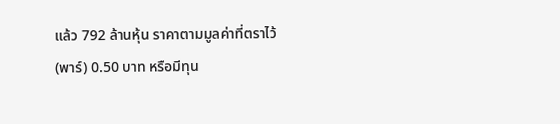แล้ว 792 ล้านหุ้น ราคาตามมูลค่าที่ตราไว้(พาร์) 0.50 บาท หรือมีทุน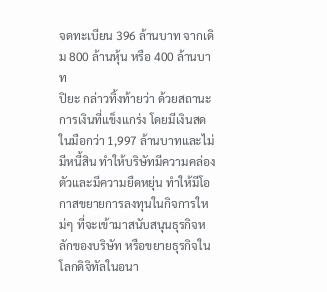จดทะเบียน 396 ล้านบาท จากเดิม 800 ล้านหุ้น หรือ 400 ล้านบาท
ปิยะ กล่าวทิ้งท้ายว่า ด้วยสถานะการเงินที่แข็งแกร่ง โดยมีเงินสดในมือกว่า 1,997 ล้านบาทและไม่มีหนี้สิน ทำให้บริษัทมีความคล่องตัวและมีความยืดหยุ่น ทำให้มีโอกาสขยายการลงทุนในกิจการใหม่ๆ ที่จะเข้ามาสนับสนุนธุรกิจหลักของบริษัท หรือขยายธุรกิจในโลกดิจิทัลในอนา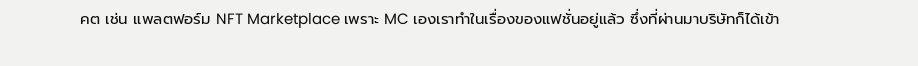คต เช่น แพลตฟอร์ม NFT Marketplace เพราะ MC เองเราทำในเรื่องของแฟชั่นอยู่แล้ว ซึ่งที่ผ่านมาบริษัทก็ได้เข้า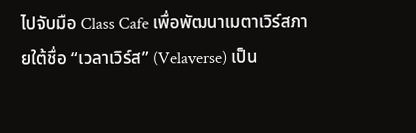ไปจับมือ Class Cafe เพื่อพัฒนาเมตาเวิร์สภายใต้ชื่อ “เวลาเวิร์ส” (Velaverse) เป็น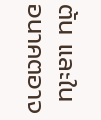ต้น และในอนาคตอาจ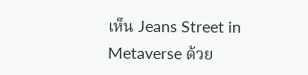เห็น Jeans Street in Metaverse ด้วย